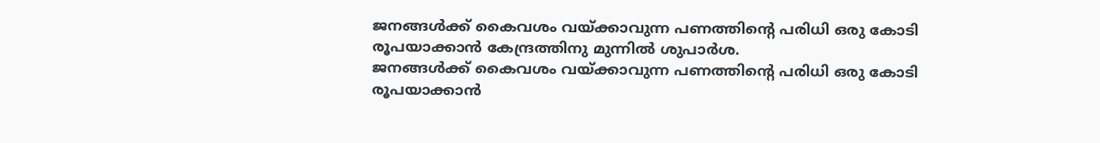ജനങ്ങൾക്ക് കൈവശം വയ്ക്കാവുന്ന പണത്തിന്റെ പരിധി ഒരു കോടി രൂപയാക്കാൻ കേന്ദ്രത്തിനു മുന്നിൽ ശുപാർശ.
ജനങ്ങൾക്ക് കൈവശം വയ്ക്കാവുന്ന പണത്തിന്റെ പരിധി ഒരു കോടി രൂപയാക്കാൻ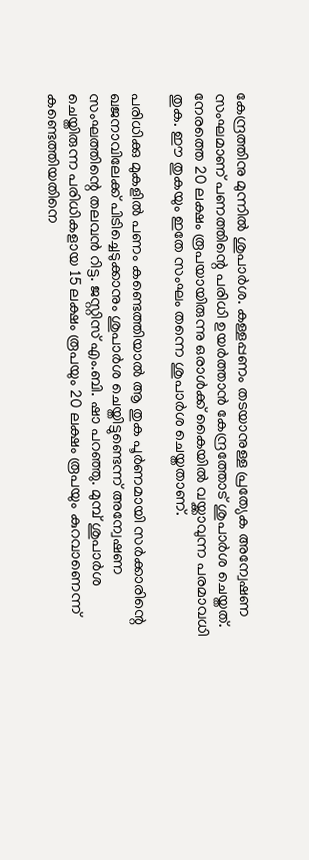കേന്ദ്രത്തിനു മുന്നിൽ ശുപാർശ. കള്ളപ്പണം തടയാനുള്ള പ്രത്യേക അന്വേഷണ സംഘമാണ് പണത്തിന്റെ പരിധി ഉയർത്താൻ കേന്ദ്രത്തോട് ശുപാർശ ചെയ്തത്.
നേരത്തെ 20 ലക്ഷം രൂപയായിരുന്നു ഒരാൾക്ക് കൈയിൽ വയ്ക്കാവുന്ന പരമാവധി തുക. ഈ തുകയും ഇതേ സംഘം തന്നെ ശുപാർശ ചെയ്തതാണ്.

പരിധിക്കു മുകളിൽ പണം കണ്ടെത്തിയാൽ ആ തുക പൂർണമായി സർക്കാരിന്റെ ഖജനാവിലേക്ക് പിടിച്ചെടുക്കാനും ശുപാർശ ചെയ്തിട്ടുണ്ടെന്ന് അന്വേഷണ സംഘത്തിന്റെ തലവൻ റിട്ട. ജസ്റ്റിസ് എം.ബി. ഷാ പറഞ്ഞു. മുമ്പ് ശുപാർശ ചെയ്തിരുന്ന പരിധികളായ 15 ലക്ഷം രൂപയും 20 ലക്ഷം രൂപയും കുറവാണെന്ന് കണ്ടെത്തിയതിനെ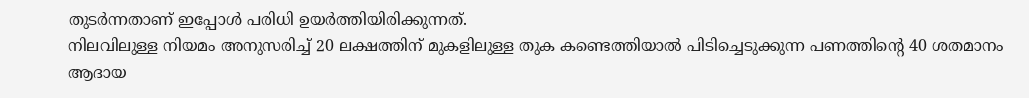തുടർന്നതാണ് ഇപ്പോൾ പരിധി ഉയർത്തിയിരിക്കുന്നത്.
നിലവിലുള്ള നിയമം അനുസരിച്ച് 20 ലക്ഷത്തിന് മുകളിലുള്ള തുക കണ്ടെത്തിയാൽ പിടിച്ചെടുക്കുന്ന പണത്തിന്റെ 40 ശതമാനം ആദായ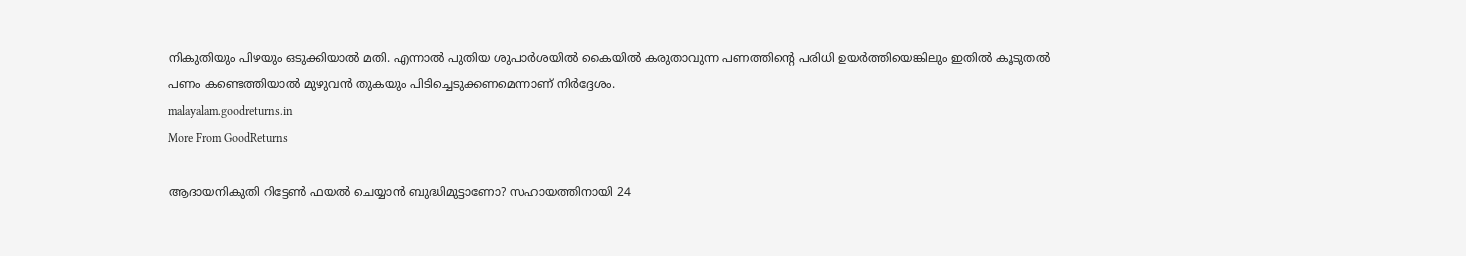നികുതിയും പിഴയും ഒടുക്കിയാൽ മതി. എന്നാൽ പുതിയ ശുപാർശയിൽ കൈയിൽ കരുതാവുന്ന പണത്തിന്റെ പരിധി ഉയർത്തിയെങ്കിലും ഇതിൽ കൂടുതൽ പണം കണ്ടെത്തിയാൽ മുഴുവൻ തുകയും പിടിച്ചെടുക്കണമെന്നാണ് നിർദ്ദേശം.
malayalam.goodreturns.in
More From GoodReturns

ആദായനികുതി റിട്ടേൺ ഫയൽ ചെയ്യാൻ ബുദ്ധിമുട്ടാണോ? സഹായത്തിനായി 24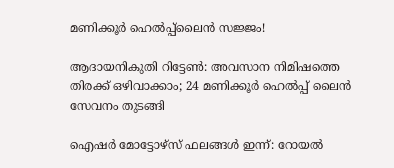മണിക്കൂർ ഹെൽപ്പ്ലൈൻ സജ്ജം!

ആദായനികുതി റിട്ടേൺ: അവസാന നിമിഷത്തെ തിരക്ക് ഒഴിവാക്കാം; 24 മണിക്കൂർ ഹെൽപ്പ് ലൈൻ സേവനം തുടങ്ങി

ഐഷർ മോട്ടോഴ്സ് ഫലങ്ങൾ ഇന്ന്: റോയൽ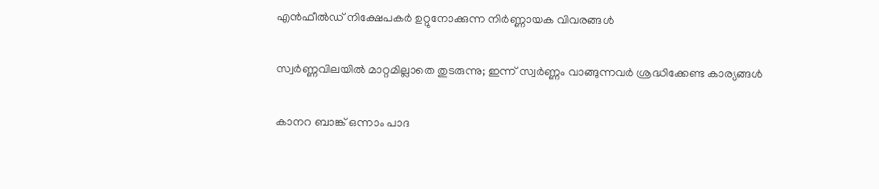എൻഫീൽഡ് നിക്ഷേപകർ ഉറ്റുനോക്കുന്ന നിർണ്ണായക വിവരങ്ങൾ

സ്വർണ്ണവിലയിൽ മാറ്റമില്ലാതെ തുടരുന്നു; ഇന്ന് സ്വർണ്ണം വാങ്ങുന്നവർ ശ്രദ്ധിക്കേണ്ട കാര്യങ്ങൾ

കാനറ ബാങ്ക് ഒന്നാം പാദ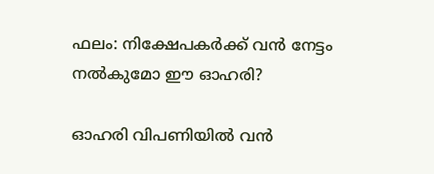ഫലം: നിക്ഷേപകർക്ക് വൻ നേട്ടം നൽകുമോ ഈ ഓഹരി?

ഓഹരി വിപണിയിൽ വൻ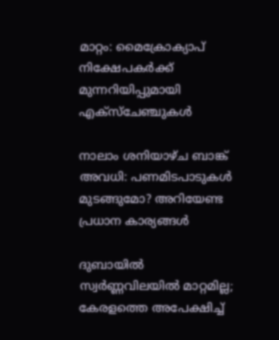മാറ്റം: മൈക്രോക്യാപ് നിക്ഷേപകർക്ക് മുന്നറിയിപ്പുമായി എക്സ്ചേഞ്ചുകൾ

നാലാം ശനിയാഴ്ച ബാങ്ക് അവധി: പണമിടപാടുകൾ മുടങ്ങുമോ? അറിയേണ്ട പ്രധാന കാര്യങ്ങൾ

ദുബായിൽ സ്വർണ്ണവിലയിൽ മാറ്റമില്ല; കേരളത്തെ അപേക്ഷിച്ച്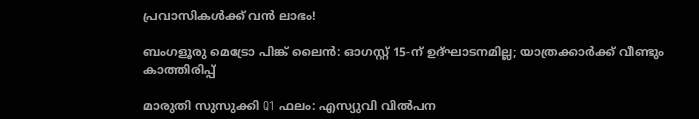പ്രവാസികൾക്ക് വൻ ലാഭം!

ബംഗളൂരു മെട്രോ പിങ്ക് ലൈൻ: ഓഗസ്റ്റ് 15-ന് ഉദ്ഘാടനമില്ല; യാത്രക്കാർക്ക് വീണ്ടും കാത്തിരിപ്പ്

മാരുതി സുസുക്കി Q1 ഫലം: എസ്യുവി വിൽപന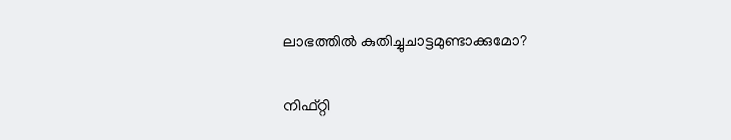ലാഭത്തിൽ കുതിച്ചുചാട്ടമുണ്ടാക്കുമോ?

നിഫ്റ്റി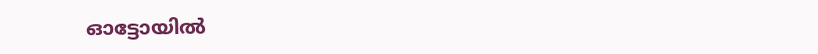ഓട്ടോയിൽ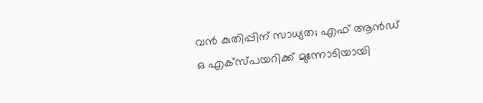വൻ കുതിപ്പിന് സാധ്യത; എഫ് ആൻഡ് ഒ എക്സ്പയറിക്ക് മുന്നോടിയായി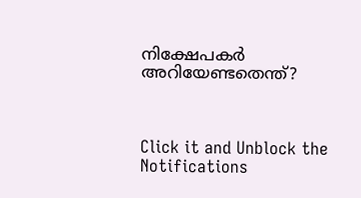നിക്ഷേപകർ അറിയേണ്ടതെന്ത്?



Click it and Unblock the Notifications